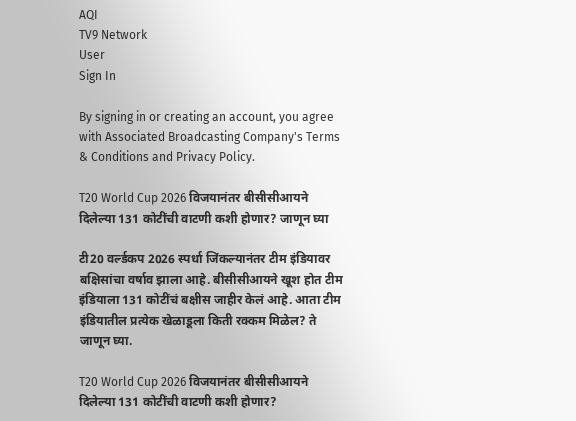AQI
TV9 Network
User
Sign In

By signing in or creating an account, you agree with Associated Broadcasting Company's Terms & Conditions and Privacy Policy.

T20 World Cup 2026 विजयानंतर बीसीसीआयने दिलेल्या 131 कोटींची वाटणी कशी होणार? जाणून घ्या

टी20 वर्ल्डकप 2026 स्पर्धा जिंकल्यानंतर टीम इंडियावर बक्षिसांचा वर्षाव झाला आहे. बीसीसीआयने खूश होत टीम इंडियाला 131 कोटींचं बक्षीस जाहीर केलं आहे. आता टीम इंडियातील प्रत्येक खेळाडूला किती रक्कम मिळेल? ते जाणून घ्या.

T20 World Cup 2026 विजयानंतर बीसीसीआयने दिलेल्या 131 कोटींची वाटणी कशी होणार?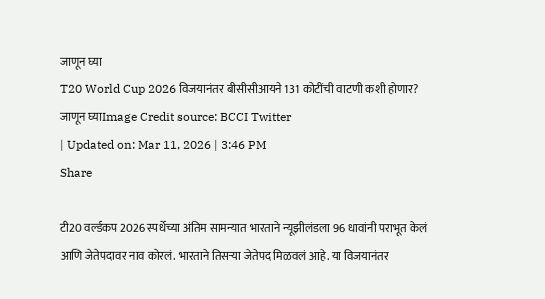जाणून घ्या
T20 World Cup 2026 विजयानंतर बीसीसीआयने 131 कोटींची वाटणी कशी होणार? जाणून घ्याImage Credit source: BCCI Twitter
| Updated on: Mar 11, 2026 | 3:46 PM
Share

टी20 वर्ल्डकप 2026 स्पर्धेच्या अंतिम सामन्यात भारताने न्यूझीलंडला 96 धावांनी पराभूत केलं आणि जेतेपदावर नाव कोरलं. भारताने तिसऱ्या जेतेपद मिळवलं आहे. या विजयानंतर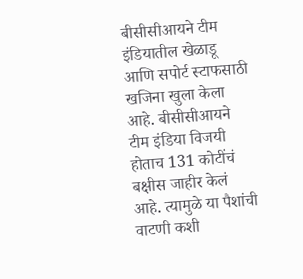बीसीसीआयने टीम इंडियातील खेळाडू आणि सपोर्ट स्टाफसाठी खजिना खुला केला आहे. बीसीसीआयने टीम इंडिया विजयी होताच 131 कोटींचं बक्षीस जाहीर केलं आहे. त्यामुळे या पैशांची वाटणी कशी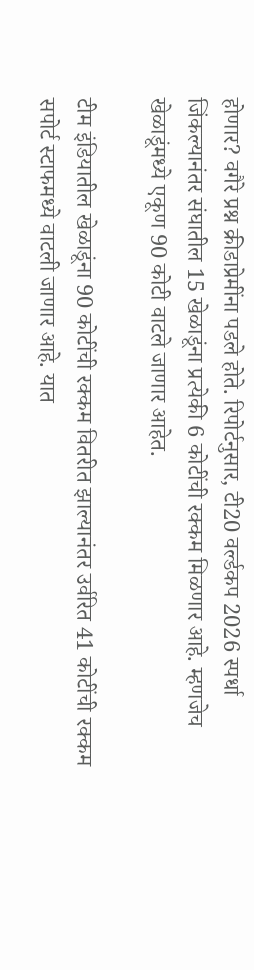होणार? वगैरे प्रश्न क्रीडाप्रेमींना पडले होते. रिपोर्टनुसार, टी20 वर्ल्डकप 2026 स्पर्धा जिंकल्यानंतर संघातील 15 खेळाडूंना प्रत्येकी 6 कोटींची रक्कम मिळणार आहे. म्हणजेच खेळाडूंमध्ये एकूण 90 कोटी वाटले जाणार आहेत.

टीम इंडियातील खेळाडूंना 90 कोटींची रक्कम वितरीत झाल्यानंतर उर्वरित 41 कोटींची रक्कम सपोर्ट स्टाफमध्ये वाटली जाणार आहे. यात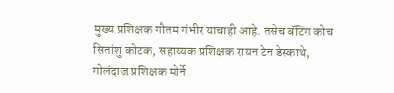मुख्य प्रशिक्षक गौतम गंभीर याचाही आहे. तसेच बॅटिंग कोच सितांशु कोटक, सहाय्यक प्रशिक्षक रायन टेन डेस्काथे, गोलंदाज प्रशिक्षक मोर्ने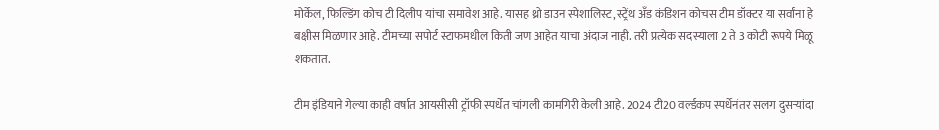मोर्केल, फिल्डिंग कोच टी दिलीप यांचा समावेश आहे. यासह थ्रो डाउन स्पेशालिस्ट, स्ट्रेंथ अँड कंडिशन कोचस टीम डॉक्टर या सर्वांना हे बक्षीस मिळणार आहे. टीमच्या सपोर्ट स्टाफमधील किती जण आहेत याचा अंदाज नाही. तरी प्रत्येक सदस्याला 2 ते 3 कोटी रूपये मिळू शकतात.

टीम इंडियाने गेल्या काही वर्षात आयसीसी ट्रॉफी स्पर्धेत चांगली कामगिरी केली आहे. 2024 टी20 वर्ल्डकप स्पर्धेनंतर सलग दुसऱ्यांदा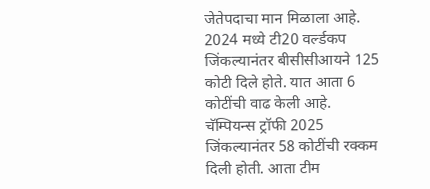जेतेपदाचा मान मिळाला आहे. 2024 मध्ये टी20 वर्ल्डकप जिंकल्यानंतर बीसीसीआयने 125 कोटी दिले होते. यात आता 6 कोटींची वाढ केली आहे. चॅम्पियन्स ट्रॉफी 2025 जिंकल्यानंतर 58 कोटींची रक्कम दिली होती. आता टीम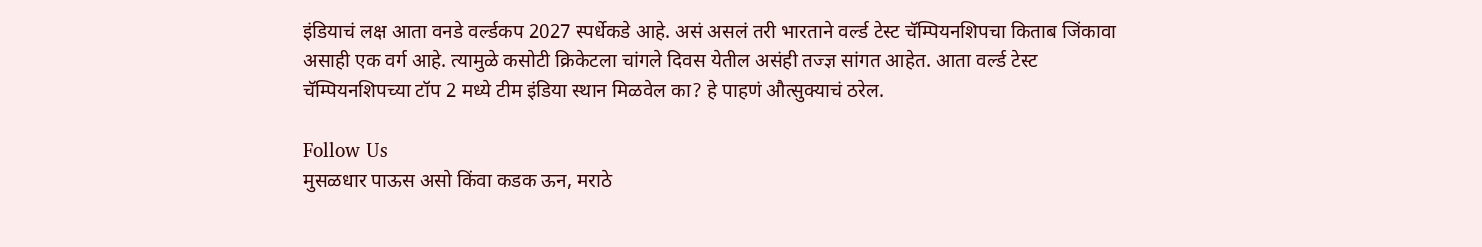इंडियाचं लक्ष आता वनडे वर्ल्डकप 2027 स्पर्धेकडे आहे. असं असलं तरी भारताने वर्ल्ड टेस्ट चॅम्पियनशिपचा किताब जिंकावा असाही एक वर्ग आहे. त्यामुळे कसोटी क्रिकेटला चांगले दिवस येतील असंही तज्ज्ञ सांगत आहेत. आता वर्ल्ड टेस्ट चॅम्पियनशिपच्या टॉप 2 मध्ये टीम इंडिया स्थान मिळवेल का? हे पाहणं औत्सुक्याचं ठरेल.

Follow Us
मुसळधार पाऊस असो किंवा कडक ऊन, मराठे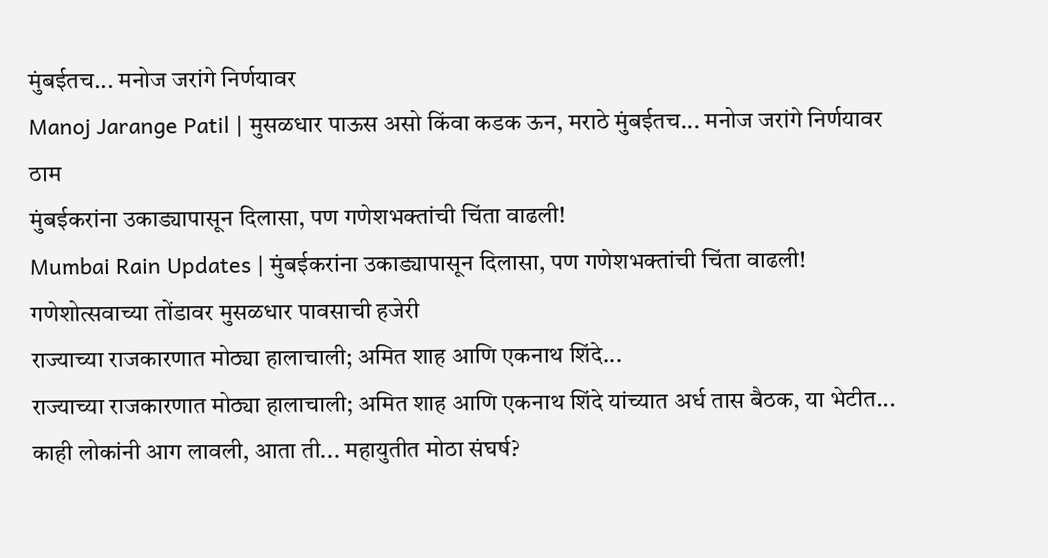मुंबईतच... मनोज जरांगे निर्णयावर
Manoj Jarange Patil | मुसळधार पाऊस असो किंवा कडक ऊन, मराठे मुंबईतच... मनोज जरांगे निर्णयावर ठाम
मुंबईकरांना उकाड्यापासून दिलासा, पण गणेशभक्तांची चिंता वाढली!
Mumbai Rain Updates | मुंबईकरांना उकाड्यापासून दिलासा, पण गणेशभक्तांची चिंता वाढली! गणेशोत्सवाच्या तोंडावर मुसळधार पावसाची हजेरी
राज्याच्या राजकारणात मोठ्या हालाचाली; अमित शाह आणि एकनाथ शिंदे...
राज्याच्या राजकारणात मोठ्या हालाचाली; अमित शाह आणि एकनाथ शिंदे यांच्यात अर्ध तास बैठक, या भेटीत...
काही लोकांनी आग लावली, आता ती... महायुतीत मोठा संघर्ष?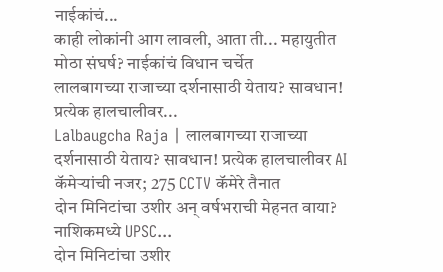नाईकांचं...
काही लोकांनी आग लावली, आता ती... महायुतीत मोठा संघर्ष? नाईकांचं विधान चर्चेत
लालबागच्या राजाच्या दर्शनासाठी येताय? सावधान! प्रत्येक हालचालीवर...
Lalbaugcha Raja | लालबागच्या राजाच्या दर्शनासाठी येताय? सावधान! प्रत्येक हालचालीवर AI कॅमेऱ्यांची नजर; 275 CCTV कॅमेरे तैनात
दोन मिनिटांचा उशीर अन् वर्षभराची मेहनत वाया? नाशिकमध्ये UPSC...
दोन मिनिटांचा उशीर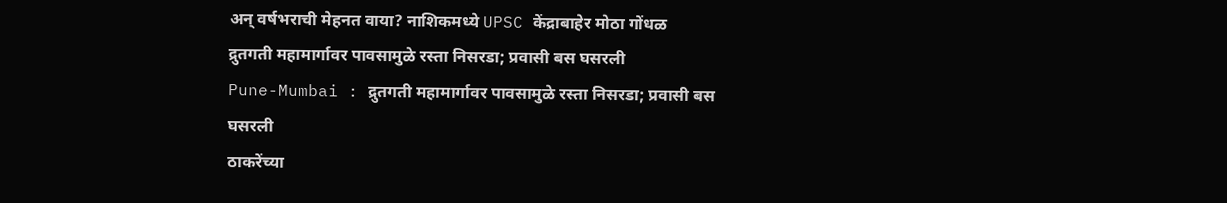अन् वर्षभराची मेहनत वाया? नाशिकमध्ये UPSC केंद्राबाहेर मोठा गोंधळ
द्रुतगती महामार्गावर पावसामुळे रस्ता निसरडा; प्रवासी बस घसरली
Pune-Mumbai : द्रुतगती महामार्गावर पावसामुळे रस्ता निसरडा; प्रवासी बस घसरली
ठाकरेंच्या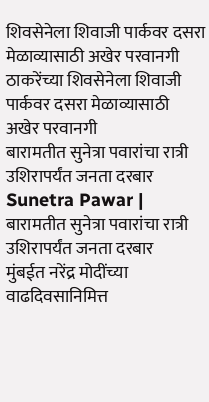शिवसेनेला शिवाजी पार्कवर दसरा मेळाव्यासाठी अखेर परवानगी
ठाकरेंच्या शिवसेनेला शिवाजी पार्कवर दसरा मेळाव्यासाठी अखेर परवानगी
बारामतीत सुनेत्रा पवारांचा रात्री उशिरापर्यंत जनता दरबार
Sunetra Pawar | बारामतीत सुनेत्रा पवारांचा रात्री उशिरापर्यंत जनता दरबार
मुंबईत नरेंद्र मोदींच्या वाढदिवसानिमित्त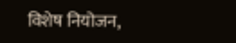विशेष नियोजन,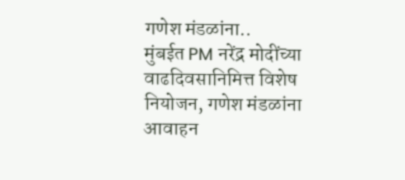गणेश मंडळांना..
मुंबईत PM नरेंद्र मोदींच्या वाढदिवसानिमित्त विशेष नियोजन, गणेश मंडळांना आवाहन